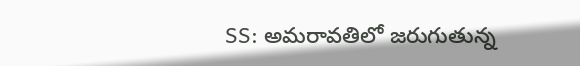SS: అమరావతిలో జరుగుతున్న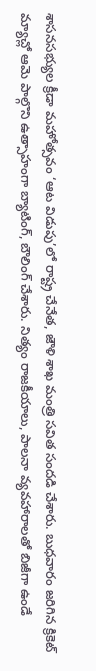శాసనసభ్యుల క్రీడా మహోత్సవం ‘ఆట విడుపు’లో రాష్ట్ర చేనేత, జౌళి శాఖ మంత్రి సవిత సందడి చేశారు. బుధవారం జరిగిన క్రికెట్ మ్యాచ్లో ఆమె పాల్గొని ఉత్సాహంగా బ్యాటింగ్, బౌలింగ్ చేశారు. నిత్యం రాజకీయాలు, పాలనా వ్యవహారాలతో బిజీగా ఉండే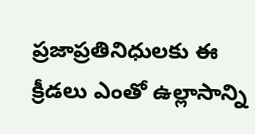ప్రజాప్రతినిధులకు ఈ క్రీడలు ఎంతో ఉల్లాసాన్ని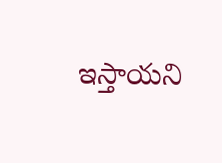ఇస్తాయని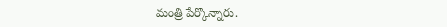మంత్రి పేర్కొన్నారు.